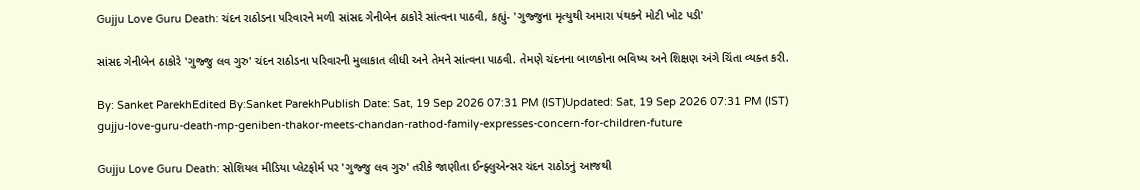Gujju Love Guru Death: ચંદન રાઠોડના પરિવારને મળી સાંસદ ગેનીબેન ઠાકોરે સાંત્વના પાઠવી, કહ્યું- 'ગુજ્જુના મૃત્યુથી અમારા પંથકને મોટી ખોટ પડી'

સાંસદ ગેનીબેન ઠાકોરે 'ગુજ્જુ લવ ગુરુ' ચંદન રાઠોડના પરિવારની મુલાકાત લીધી અને તેમને સાંત્વના પાઠવી. તેમણે ચંદનના બાળકોના ભવિષ્ય અને શિક્ષણ અંગે ચિંતા વ્યક્ત કરી.

By: Sanket ParekhEdited By:Sanket ParekhPublish Date: Sat, 19 Sep 2026 07:31 PM (IST)Updated: Sat, 19 Sep 2026 07:31 PM (IST)
gujju-love-guru-death-mp-geniben-thakor-meets-chandan-rathod-family-expresses-concern-for-children-future

Gujju Love Guru Death: સોશિયલ મીડિયા પ્લેટફોર્મ પર 'ગુજ્જુ લવ ગુરુ' તરીકે જાણીતા ઈન્ફ્લુએન્સર ચંદન રાઠોડનું આજથી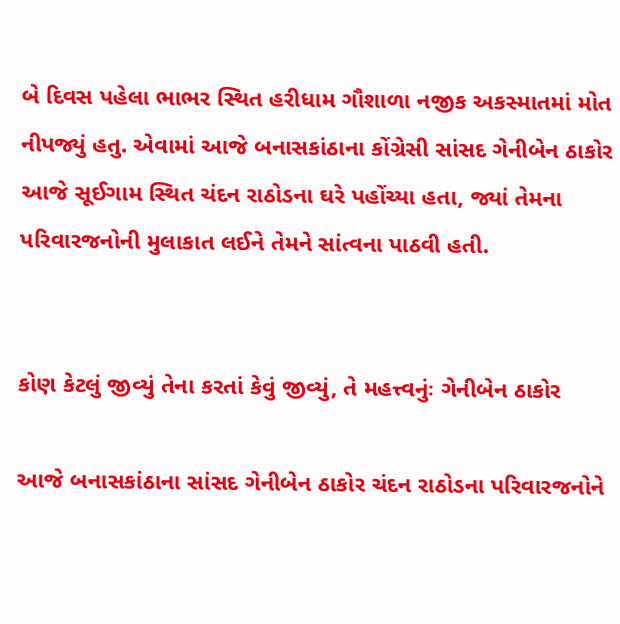બે દિવસ પહેલા ભાભર સ્થિત હરીધામ ગૌશાળા નજીક અકસ્માતમાં મોત નીપજ્યું હતુ. એવામાં આજે બનાસકાંઠાના કોંગ્રેસી સાંસદ ગેનીબેન ઠાકોર આજે સૂઈગામ સ્થિત ચંદન રાઠોડના ઘરે પહોંચ્યા હતા, જ્યાં તેમના પરિવારજનોની મુલાકાત લઈને તેમને સાંત્વના પાઠવી હતી.


કોણ કેટલું જીવ્યું તેના કરતાં કેવું જીવ્યું, તે મહત્ત્વનુંઃ ગેનીબેન ઠાકોર

આજે બનાસકાંઠાના સાંસદ ગેનીબેન ઠાકોર ચંદન રાઠોડના પરિવારજનોને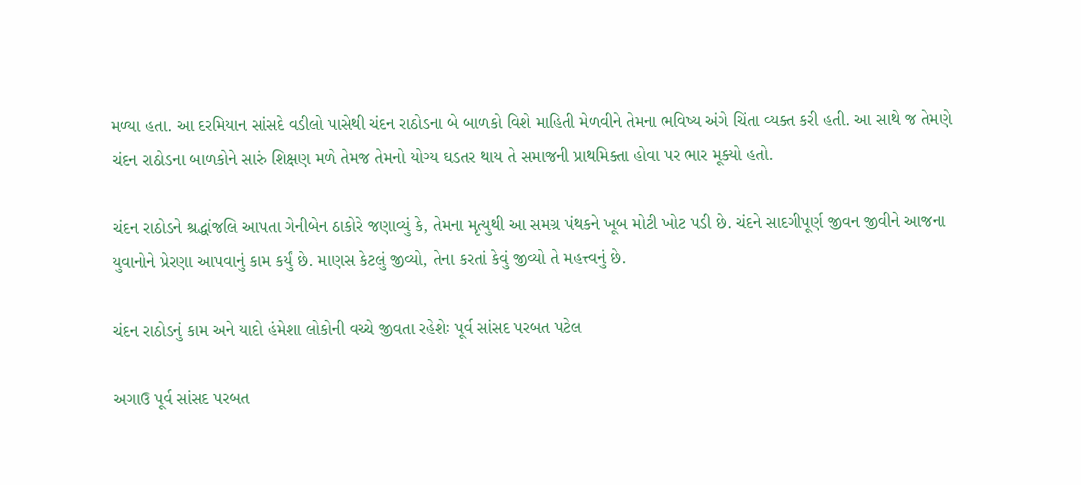મળ્યા હતા. આ દરમિયાન સાંસદે વડીલો પાસેથી ચંદન રાઠોડના બે બાળકો વિશે માહિતી મેળવીને તેમના ભવિષ્ય અંગે ચિંતા વ્યક્ત કરી હતી. આ સાથે જ તેમણે ચંદન રાઠોડના બાળકોને સારું શિક્ષણ મળે તેમજ તેમનો યોગ્ય ઘડતર થાય તે સમાજની પ્રાથમિક્તા હોવા પર ભાર મૂક્યો હતો.

ચંદન રાઠોડને શ્રદ્ધાંજલિ આપતા ગેનીબેન ઠાકોરે જણાવ્યું કે, તેમના મૃત્યુથી આ સમગ્ર પંથકને ખૂબ મોટી ખોટ પડી છે. ચંદને સાદગીપૂર્ણ જીવન જીવીને આજના યુવાનોને પ્રેરણા આપવાનું કામ કર્યું છે. માણસ કેટલું જીવ્યો, તેના કરતાં કેવું જીવ્યો તે મહત્ત્વનું છે.

ચંદન રાઠોડનું કામ અને યાદો હંમેશા લોકોની વચ્ચે જીવતા રહેશેઃ પૂર્વ સાંસદ પરબત પટેલ

અગાઉ પૂર્વ સાંસદ પરબત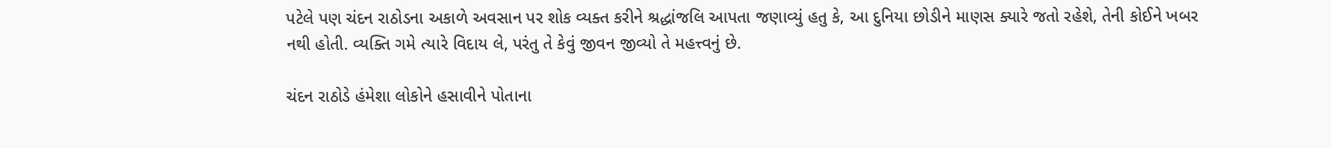પટેલે પણ ચંદન રાઠોડના અકાળે અવસાન પર શોક વ્યક્ત કરીને શ્રદ્ધાંજલિ આપતા જણાવ્યું હતુ કે, આ દુનિયા છોડીને માણસ ક્યારે જતો રહેશે, તેની કોઈને ખબર નથી હોતી. વ્યક્તિ ગમે ત્યારે વિદાય લે, પરંતુ તે કેવું જીવન જીવ્યો તે મહત્ત્વનું છે.

ચંદન રાઠોડે હંમેશા લોકોને હસાવીને પોતાના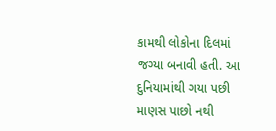કામથી લોકોના દિલમાં જગ્યા બનાવી હતી. આ દુનિયામાંથી ગયા પછી માણસ પાછો નથી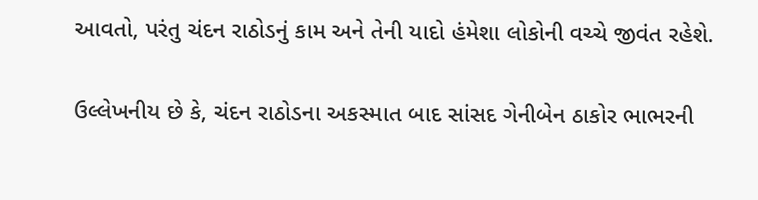આવતો, પરંતુ ચંદન રાઠોડનું કામ અને તેની યાદો હંમેશા લોકોની વચ્ચે જીવંત રહેશે.

ઉલ્લેખનીય છે કે, ચંદન રાઠોડના અકસ્માત બાદ સાંસદ ગેનીબેન ઠાકોર ભાભરની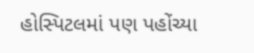હોસ્પિટલમાં પણ પહોંચ્યા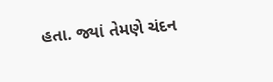હતા. જ્યાં તેમણે ચંદન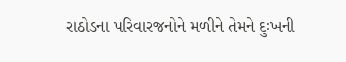રાઠોડના પરિવારજનોને મળીને તેમને દુઃખની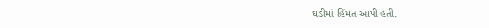ઘડીમાં હિંમત આપી હતી.